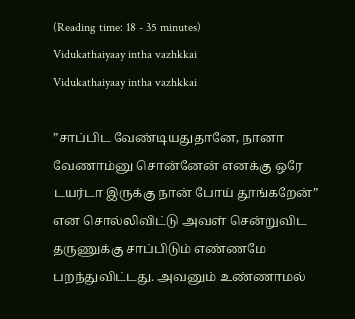(Reading time: 18 - 35 minutes)
Vidukathaiyaay intha vazhkkai
Vidukathaiyaay intha vazhkkai

”சாப்பிட வேண்டியதுதானே, நானா வேணாம்னு சொன்னேன் எனக்கு ஒரே டயர்டா இருக்கு நான் போய் தூங்கறேன்” என சொல்லிவிட்டு அவள் சென்றுவிட தருணுக்கு சாப்பிடும் எண்ணமே பறந்துவிட்டது. அவனும் உண்ணாமல்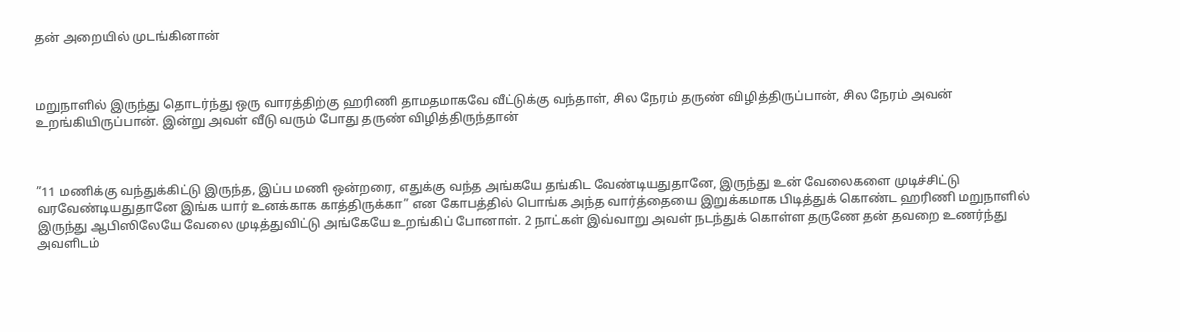தன் அறையில் முடங்கினான்



மறுநாளில் இருந்து தொடர்ந்து ஒரு வாரத்திற்கு ஹரிணி தாமதமாகவே வீட்டுக்கு வந்தாள், சில நேரம் தருண் விழித்திருப்பான், சில நேரம் அவன் உறங்கியிருப்பான். இன்று அவள் வீடு வரும் போது தருண் விழித்திருந்தான்



”11 மணிக்கு வந்துக்கிட்டு இருந்த, இப்ப மணி ஒன்றரை, எதுக்கு வந்த அங்கயே தங்கிட வேண்டியதுதானே, இருந்து உன் வேலைகளை முடிச்சிட்டு வரவேண்டியதுதானே இங்க யார் உனக்காக காத்திருக்கா” என கோபத்தில் பொங்க அந்த வார்த்தையை இறுக்கமாக பிடித்துக் கொண்ட ஹரிணி மறுநாளில் இருந்து ஆபிஸிலேயே வேலை முடித்துவிட்டு அங்கேயே உறங்கிப் போனாள். 2 நாட்கள் இவ்வாறு அவள் நடந்துக் கொள்ள தருணே தன் தவறை உணர்ந்து அவளிடம்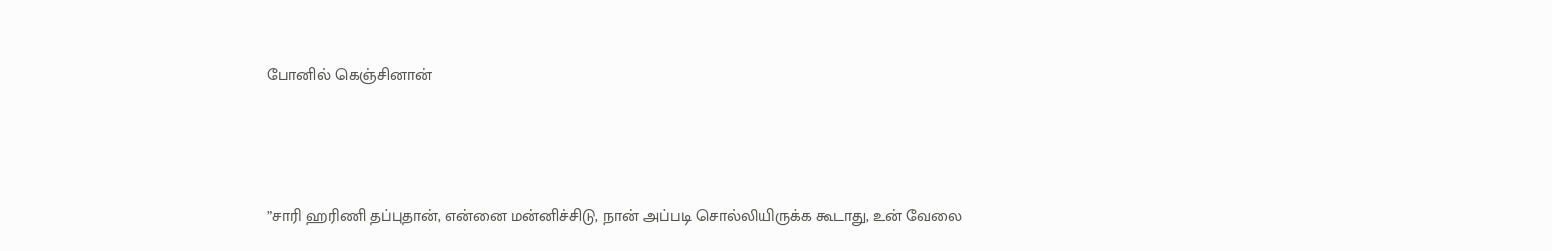போனில் கெஞ்சினான்



”சாரி ஹரிணி தப்புதான், என்னை மன்னிச்சிடு, நான் அப்படி சொல்லியிருக்க கூடாது, உன் வேலை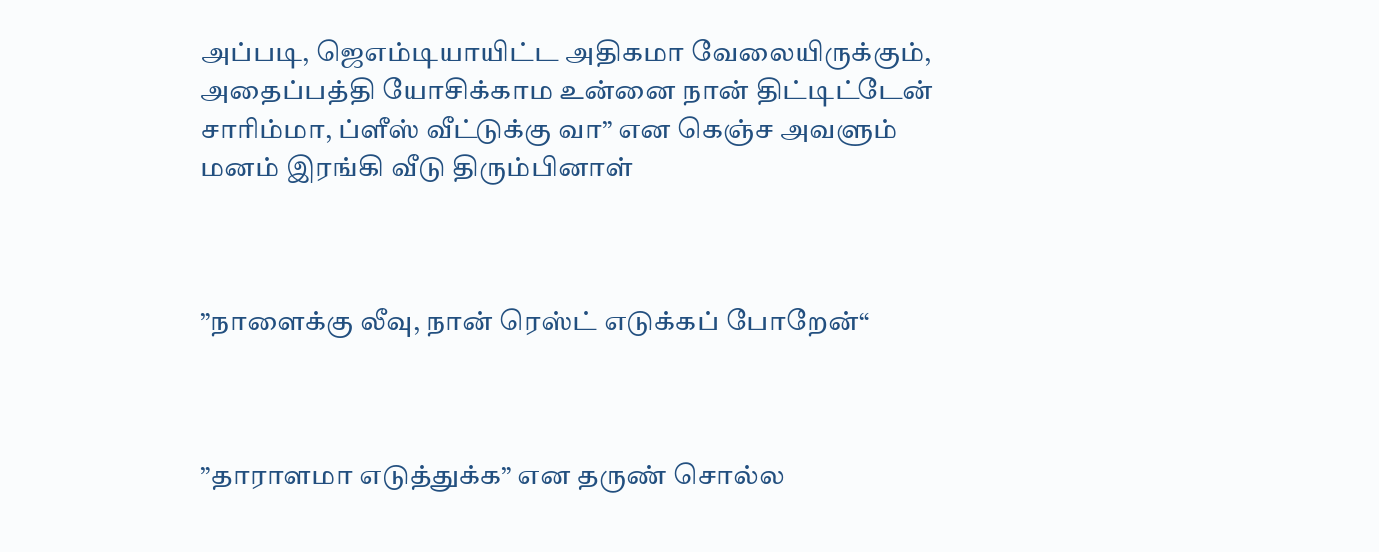அப்படி, ஜெஎம்டியாயிட்ட அதிகமா வேலையிருக்கும், அதைப்பத்தி யோசிக்காம உன்னை நான் திட்டிட்டேன் சாரிம்மா, ப்ளீஸ் வீட்டுக்கு வா” என கெஞ்ச அவளும் மனம் இரங்கி வீடு திரும்பினாள்



”நாளைக்கு லீவு, நான் ரெஸ்ட் எடுக்கப் போறேன்“



”தாராளமா எடுத்துக்க” என தருண் சொல்ல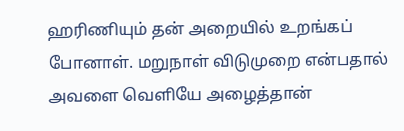ஹரிணியும் தன் அறையில் உறங்கப் போனாள். மறுநாள் விடுமுறை என்பதால் அவளை வெளியே அழைத்தான்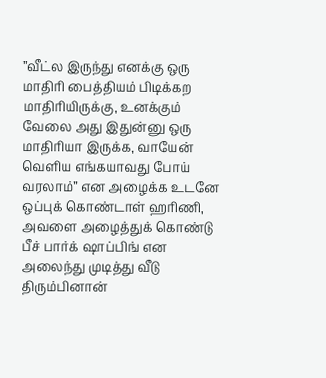”வீட்ல இருந்து எனக்கு ஒரு மாதிரி பைத்தியம் பிடிக்கற மாதிரியிருக்கு, உனக்கும் வேலை அது இதுன்னு ஒரு மாதிரியா இருக்க, வாயேன் வெளிய எங்கயாவது போய் வரலாம்” என அழைக்க உடனே ஒப்புக் கொண்டாள் ஹரிணி, அவளை அழைத்துக் கொண்டு பீச் பார்க் ஷாப்பிங் என அலைந்து முடித்து வீடு திரும்பினான்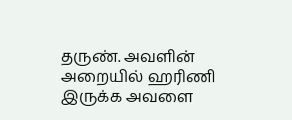தருண். அவளின் அறையில் ஹரிணி இருக்க அவளை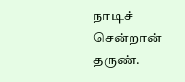நாடிச் சென்றான் தருண்.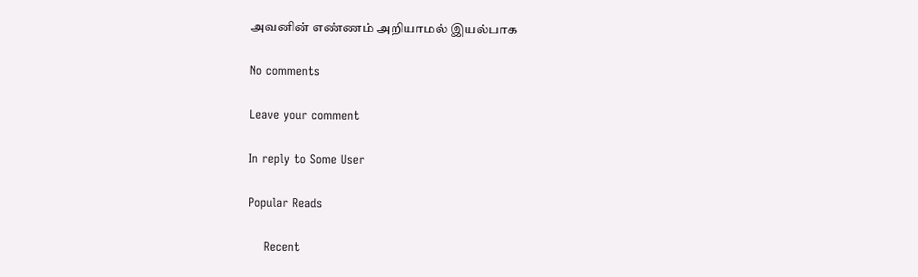அவனின் எண்ணம் அறியாமல் இயல்பாக

No comments

Leave your comment

In reply to Some User

Popular Reads

    Recent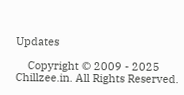Updates

    Copyright © 2009 - 2025 Chillzee.in. All Rights Reserved.